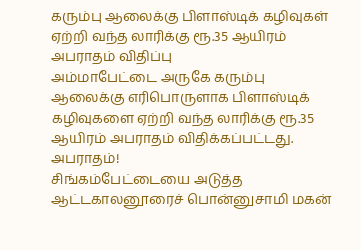கரும்பு ஆலைக்கு பிளாஸ்டிக் கழிவுகள் ஏற்றி வந்த லாரிக்கு ரூ.35 ஆயிரம் அபராதம் விதிப்பு
அம்மாபேட்டை அருகே கரும்பு ஆலைக்கு எரிபொருளாக பிளாஸ்டிக் கழிவுகளை ஏற்றி வந்த லாரிக்கு ரூ.35 ஆயிரம் அபராதம் விதிக்கப்பட்டது.
அபராதம்!
சிங்கம்பேட்டையை அடுத்த ஆட்டகாலனூரைச் பொன்னுசாமி மகன்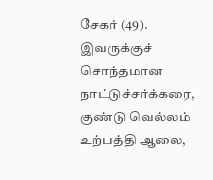சேகர் (49). இவருக்குச் சொந்தமான நாட்டுச்சர்க்கரை, குண்டு வெல்லம் உற்பத்தி ஆலை,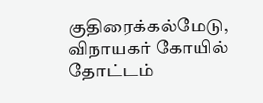குதிரைக்கல்மேடு, விநாயகர் கோயில் தோட்டம்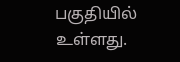பகுதியில் உள்ளது.